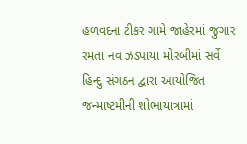હળવદના ટીકર ગામે જાહેરમાં જુગાર રમતા નવ ઝડપાયા મોરબીમાં સર્વે હિન્દુ સંગઠન દ્વારા આયોજિત જન્માષ્ટમીની શોભાયાત્રામાં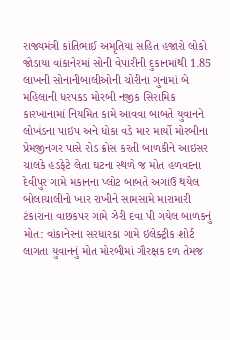રાજ્યમંત્રી કાંતિભાઈ અમૃતિયા સહિત હજારો લોકો જોડાયા વાંકાનેરમાં સોની વેપારીની દુકાનમાંથી 1.85 લાખની સોનાનીબાલીઓની ચોરીના ગુનામાં બે મહિલાની ધરપકડ મોરબી નજીક સિરામિક કારખાનામાં નિયમિત કામે આવવા બાબતે યુવાનને લોખંડના પાઇપ અને ધોકા વડે માર માર્યો મોરબીના પ્રેમજીનગર પાસે રોડ ક્રોસ કરતી બાળકીને આઇસર ચાલકે હડફેટે લેતા ઘટના સ્થળે જ મોત હળવદના દેવીપુર ગામે મકાનના પ્લોટ બાબતે અગાઉ થયેલ બોલાચાલીનો ખાર રાખીને સામસામે મારામારી ટંકારાના વાછકપર ગામે ઝેરી દવા પી ગયેલ બાળકનું મોત: વાંકાનેરના સરધારકા ગામે ઇલેક્ટ્રીક શોર્ટ લાગતા યુવાનનું મોત મોરબીમાં ગૌરક્ષક દળ તેમજ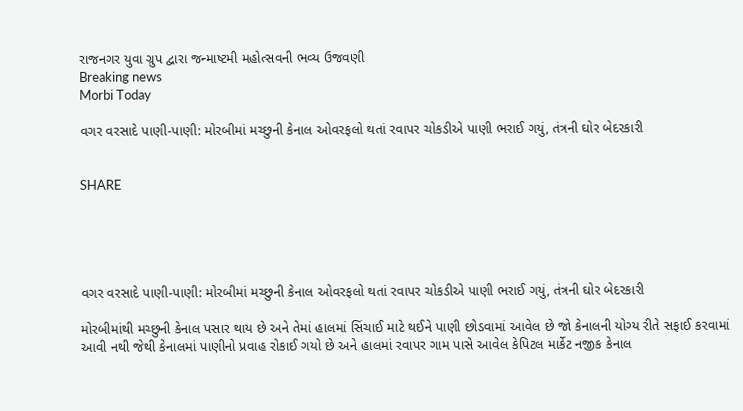રાજનગર યુવા ગ્રુપ દ્વારા જન્માષ્ટમી મહોત્સવની ભવ્ય ઉજવણી
Breaking news
Morbi Today

વગર વરસાદે પાણી-પાણી: મોરબીમાં મચ્છુની કેનાલ ઓવરફલો થતાં રવાપર ચોકડીએ પાણી ભરાઈ ગયું, તંત્રની ઘોર બેદરકારી


SHARE





વગર વરસાદે પાણી-પાણી: મોરબીમાં મચ્છુની કેનાલ ઓવરફલો થતાં રવાપર ચોકડીએ પાણી ભરાઈ ગયું, તંત્રની ઘોર બેદરકારી

મોરબીમાંથી મચ્છુની કેનાલ પસાર થાય છે અને તેમાં હાલમાં સિંચાઈ માટે થઈને પાણી છોડવામાં આવેલ છે જો કેનાલની યોગ્ય રીતે સફાઈ કરવામાં આવી નથી જેથી કેનાલમાં પાણીનો પ્રવાહ રોકાઈ ગયો છે અને હાલમાં રવાપર ગામ પાસે આવેલ કેપિટલ માર્કેટ નજીક કેનાલ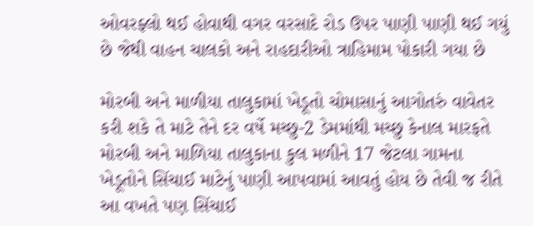ઓવરફ્લો થઈ હોવાથી વગર વરસાદે રોડ ઉપર પાણી પાણી થઈ ગયું છે જેથી વાહન ચાલકો અને રાહદારીઓ ત્રાહિમામ પોકારી ગયા છે

મોરબી અને માળીયા તાલુકામાં ખેડૂતો ચોમાસાનું આગોતરું વાવેતર કરી શકે તે માટે તેને દર વર્ષે મચ્છુ-2 ડેમમાંથી મચ્છુ કેનાલ મારફતે મોરબી અને માળિયા તાલુકાના કુલ મળીને 17 જેટલા ગામના ખેડૂતોને સિંચાઈ માટેનું પાણી આપવામાં આવતું હોય છે તેવી જ રીતે આ વખતે પણ સિંચાઈ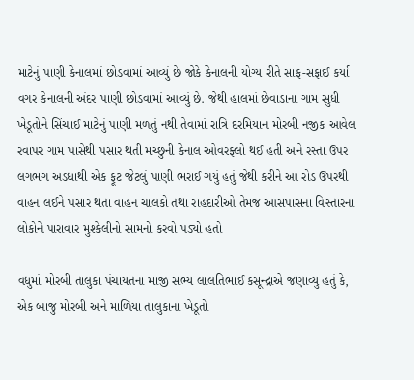માટેનું પાણી કેનાલમાં છોડવામાં આવ્યું છે જોકે કેનાલની યોગ્ય રીતે સાફ-સફાઈ કર્યા વગર કેનાલની અંદર પાણી છોડવામાં આવ્યું છે. જેથી હાલમાં છેવાડાના ગામ સુધી ખેડૂતોને સિંચાઈ માટેનું પાણી મળતું નથી તેવામાં રાત્રિ દરમિયાન મોરબી નજીક આવેલ રવાપર ગામ પાસેથી પસાર થતી મચ્છુની કેનાલ ઓવરફ્લો થઈ હતી અને રસ્તા ઉપર લગભગ અડધાથી એક ફૂટ જેટલું પાણી ભરાઈ ગયું હતું જેથી કરીને આ રોડ ઉપરથી વાહન લઈને પસાર થતા વાહન ચાલકો તથા રાહદારીઓ તેમજ આસપાસના વિસ્તારના લોકોને પારાવાર મુશ્કેલીનો સામનો કરવો પડ્યો હતો

વધુમાં મોરબી તાલુકા પંચાયતના માજી સભ્ય લાલતિભાઈ કસૂન્દ્રાએ જણાવ્યુ હતું કે, એક બાજુ મોરબી અને માળિયા તાલુકાના ખેડૂતો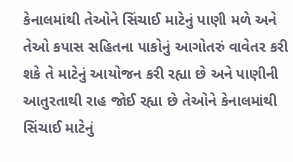કેનાલમાંથી તેઓને સિંચાઈ માટેનું પાણી મળે અને તેઓ કપાસ સહિતના પાકોનું આગોતરું વાવેતર કરી શકે તે માટેનું આયોજન કરી રહ્યા છે અને પાણીની આતુરતાથી રાહ જોઈ રહ્યા છે તેઓને કેનાલમાંથી સિંચાઈ માટેનું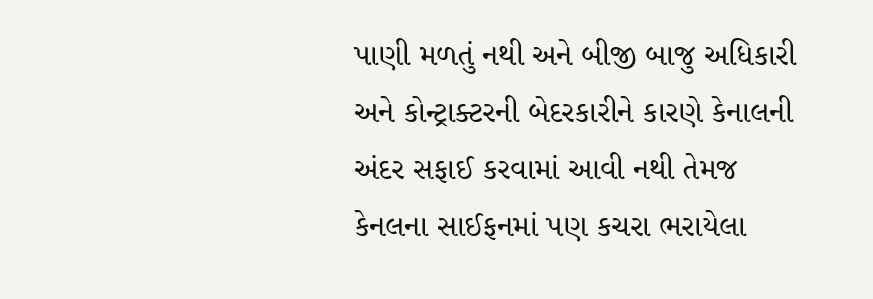પાણી મળતું નથી અને બીજી બાજુ અધિકારી અને કોન્ટ્રાક્ટરની બેદરકારીને કારણે કેનાલની અંદર સફાઈ કરવામાં આવી નથી તેમજ કેનલના સાઈફનમાં પણ કચરા ભરાયેલા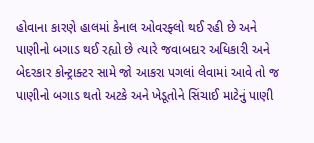હોવાના કારણે હાલમાં કેનાલ ઓવરફ્લો થઈ રહી છે અને પાણીનો બગાડ થઈ રહ્યો છે ત્યારે જવાબદાર અધિકારી અને બેદરકાર કોન્ટ્રાક્ટર સામે જો આકરા પગલાં લેવામાં આવે તો જ પાણીનો બગાડ થતો અટકે અને ખેડૂતોને સિંચાઈ માટેનું પાણી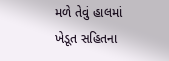મળે તેવું હાલમાં ખેડૂત સહિતના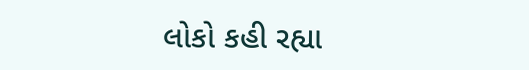લોકો કહી રહ્યા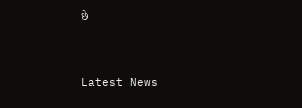છે




Latest News